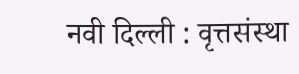नवी दिल्ली : वृत्तसंस्था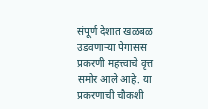संपूर्ण देशात खळबळ उडवणाऱ्या पेगासस प्रकरणी महत्त्वाचे वृत्त समोर आले आहे. या प्रकरणाची चौकशी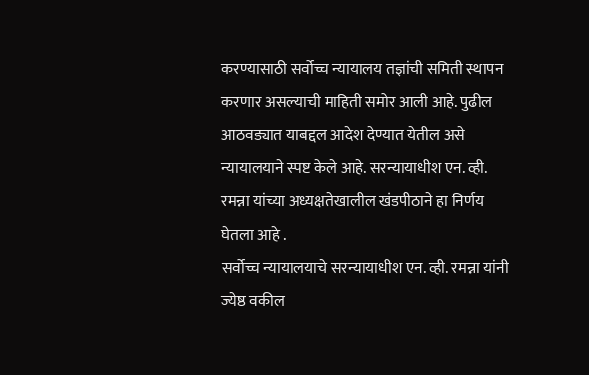करण्यासाठी सर्वोच्च न्यायालय तज्ञांची समिती स्थापन करणार असल्याची माहिती समोर आली आहे. पुढील आठवड्यात याबद्दल आदेश देण्यात येतील असे न्यायालयाने स्पष्ट केले आहे. सरन्यायाधीश एन. व्ही. रमन्ना यांच्या अध्यक्षतेखालील खंडपीठाने हा निर्णय घेतला आहे .
सर्वोच्च न्यायालयाचे सरन्यायाधीश एन. व्ही. रमन्ना यांनी ज्येष्ठ वकील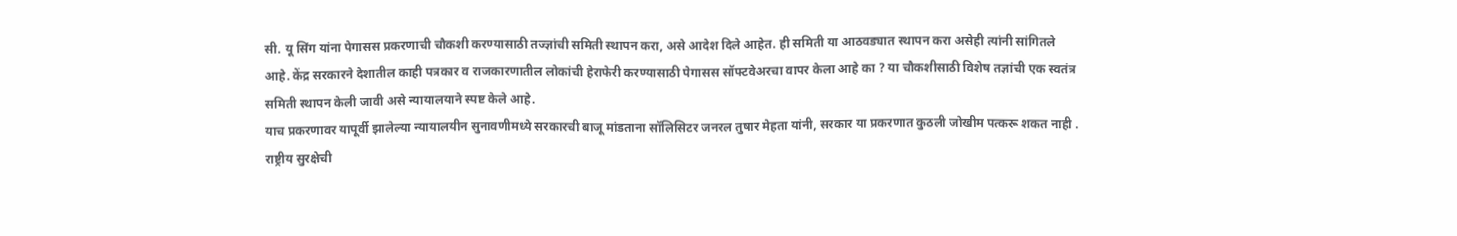सी. यू सिंग यांना पेगासस प्रकरणाची चौकशी करण्यासाठी तज्ज्ञांची समिती स्थापन करा, असे आदेश दिले आहेत. ही समिती या आठवड्यात स्थापन करा असेही त्यांनी सांगितले आहे. केंद्र सरकारने देशातील काही पत्रकार व राजकारणातील लोकांची हेराफेरी करण्यासाठी पेगासस सॉफ्टवेअरचा वापर केला आहे का ? या चौकशीसाठी विशेष तज्ञांची एक स्वतंत्र समिती स्थापन केली जावी असे न्यायालयाने स्पष्ट केले आहे.
याच प्रकरणावर यापूर्वी झालेल्या न्यायालयीन सुनावणीमध्ये सरकारची बाजू मांडताना सॉलिसिटर जनरल तुषार मेहता यांनी, सरकार या प्रकरणात कुठली जोखीम पत्करू शकत नाही . राष्ट्रीय सुरक्षेची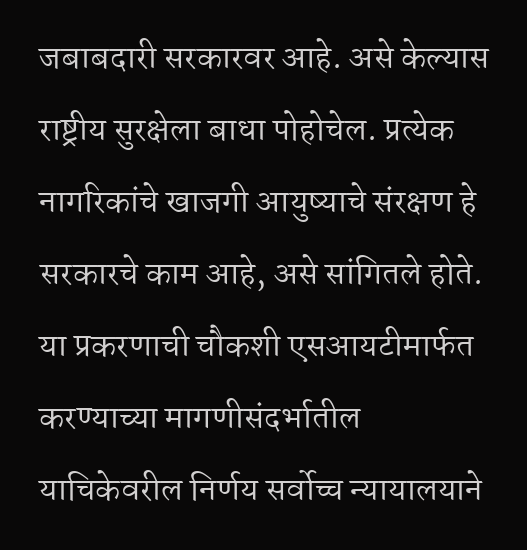जबाबदारी सरकारवर आहे. असे केल्यास राष्ट्रीय सुरक्षेला बाधा पोहोचेल. प्रत्येक नागरिकांचे खाजगी आयुष्याचे संरक्षण हे सरकारचे काम आहे, असे सांगितले होते. या प्रकरणाची चौकशी एसआयटीमार्फत करण्याच्या मागणीसंदर्भातील याचिकेवरील निर्णय सर्वोच्च न्यायालयाने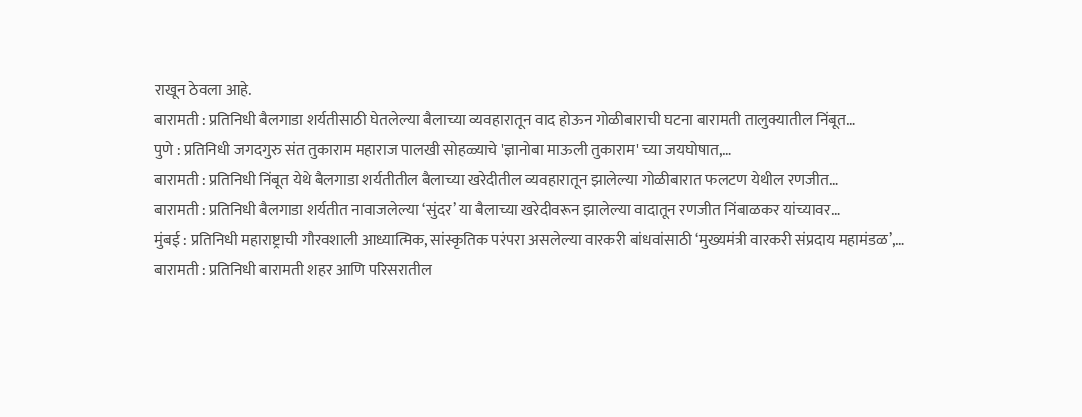राखून ठेवला आहे.
बारामती : प्रतिनिधी बैलगाडा शर्यतीसाठी घेतलेल्या बैलाच्या व्यवहारातून वाद होऊन गोळीबाराची घटना बारामती तालुक्यातील निंबूत…
पुणे : प्रतिनिधी जगदगुरु संत तुकाराम महाराज पालखी सोहळ्याचे 'ज्ञानोबा माऊली तुकाराम' च्या जयघोषात,…
बारामती : प्रतिनिधी निंबूत येथे बैलगाडा शर्यतीतील बैलाच्या खरेदीतील व्यवहारातून झालेल्या गोळीबारात फलटण येथील रणजीत…
बारामती : प्रतिनिधी बैलगाडा शर्यतीत नावाजलेल्या ‘सुंदर’ या बैलाच्या खरेदीवरून झालेल्या वादातून रणजीत निंबाळकर यांच्यावर…
मुंबई : प्रतिनिधी महाराष्ट्राची गौरवशाली आध्यात्मिक, सांस्कृतिक परंपरा असलेल्या वारकरी बांधवांसाठी ‘मुख्यमंत्री वारकरी संप्रदाय महामंडळ’,…
बारामती : प्रतिनिधी बारामती शहर आणि परिसरातील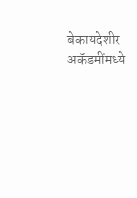बेकायदेशीर अकॅडमींमध्ये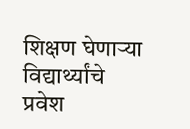शिक्षण घेणाऱ्या विद्यार्थ्यांचे प्रवेश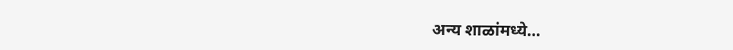अन्य शाळांमध्ये…